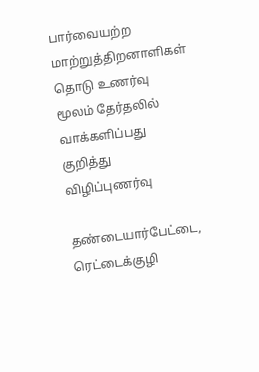பார்வையற்ற மாற்றுத்திறனாளிகள் தொடு உணர்வு மூலம் தேர்தலில் வாக்களிப்பது குறித்து விழிப்புணர்வு

தண்டையார்பேட்டை, ரெட்டைக்குழி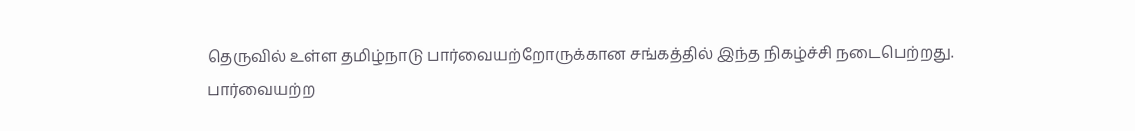தெருவில் உள்ள தமிழ்நாடு பார்வையற்றோருக்கான சங்கத்தில் இந்த நிகழ்ச்சி நடைபெற்றது.
பார்வையற்ற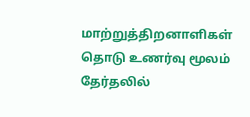மாற்றுத்திறனாளிகள் தொடு உணர்வு மூலம் தேர்தலில்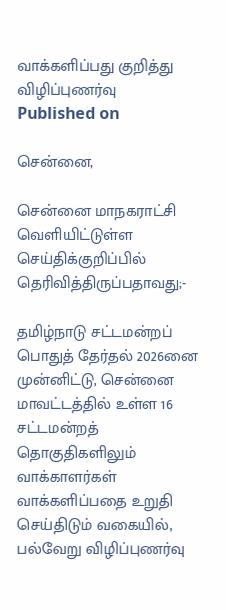வாக்களிப்பது குறித்து விழிப்புணர்வு
Published on

சென்னை,

சென்னை மாநகராட்சி வெளியிட்டுள்ள செய்திக்குறிப்பில் தெரிவித்திருப்பதாவது;-

தமிழ்நாடு சட்டமன்றப் பொதுத் தேர்தல் 2026னை முன்னிட்டு, சென்னை மாவட்டத்தில் உள்ள 16 சட்டமன்றத் தொகுதிகளிலும் வாக்காளர்கள் வாக்களிப்பதை உறுதி செய்திடும் வகையில், பல்வேறு விழிப்புணர்வு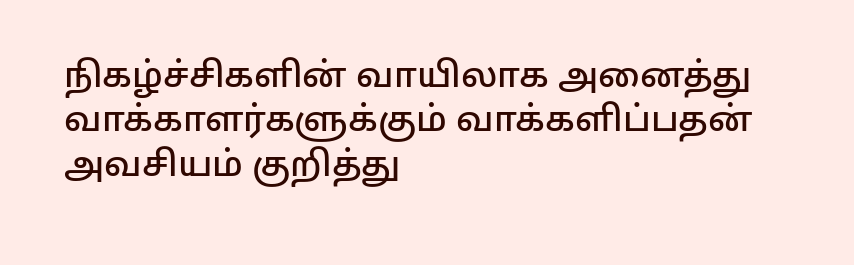நிகழ்ச்சிகளின் வாயிலாக அனைத்து வாக்காளர்களுக்கும் வாக்களிப்பதன் அவசியம் குறித்து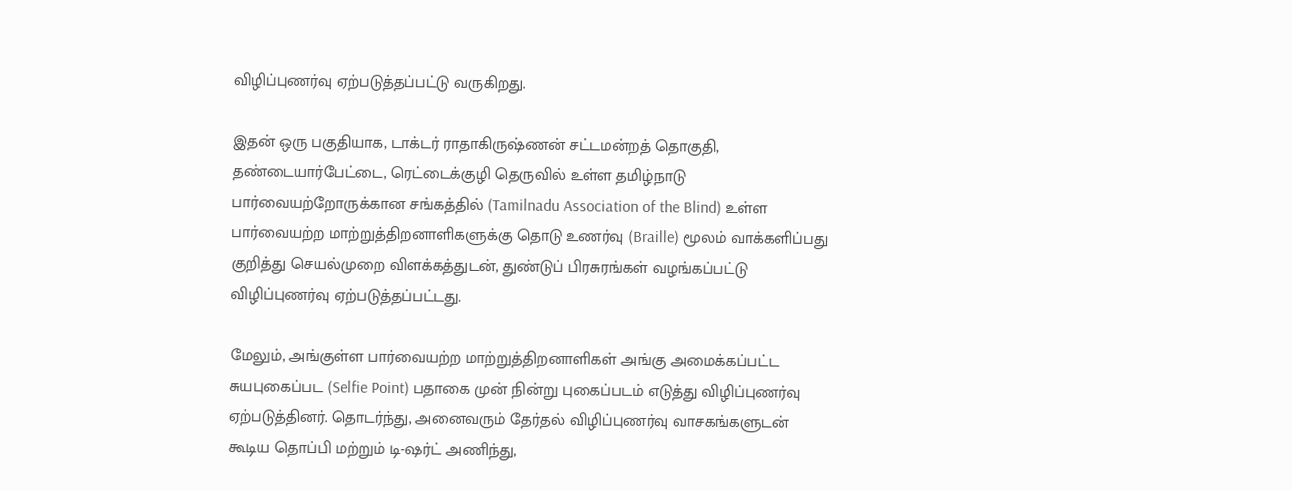விழிப்புணர்வு ஏற்படுத்தப்பட்டு வருகிறது.

இதன் ஒரு பகுதியாக, டாக்டர் ராதாகிருஷ்ணன் சட்டமன்றத் தொகுதி, தண்டையார்பேட்டை, ரெட்டைக்குழி தெருவில் உள்ள தமிழ்நாடு பார்வையற்றோருக்கான சங்கத்தில் (Tamilnadu Association of the Blind) உள்ள பார்வையற்ற மாற்றுத்திறனாளிகளுக்கு தொடு உணர்வு (Braille) மூலம் வாக்களிப்பது குறித்து செயல்முறை விளக்கத்துடன், துண்டுப் பிரசுரங்கள் வழங்கப்பட்டு விழிப்புணர்வு ஏற்படுத்தப்பட்டது.

மேலும், அங்குள்ள பார்வையற்ற மாற்றுத்திறனாளிகள் அங்கு அமைக்கப்பட்ட சுயபுகைப்பட (Selfie Point) பதாகை முன் நின்று புகைப்படம் எடுத்து விழிப்புணர்வு ஏற்படுத்தினர். தொடர்ந்து, அனைவரும் தேர்தல் விழிப்புணர்வு வாசகங்களுடன் கூடிய தொப்பி மற்றும் டி-ஷர்ட் அணிந்து,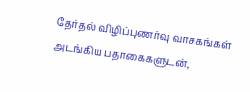தேர்தல் விழிப்புணர்வு வாசகங்கள் அடங்கிய பதாகைகளுடன்,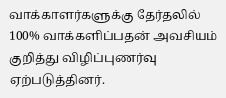வாக்காளர்களுக்கு தேர்தலில் 100% வாக்களிப்பதன் அவசியம் குறித்து விழிப்புணர்வு ஏற்படுத்தினர்.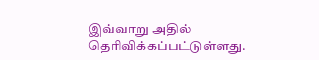இவ்வாறு அதில் தெரிவிக்கப்பட்டுள்ளது.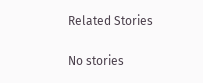Related Stories

No stories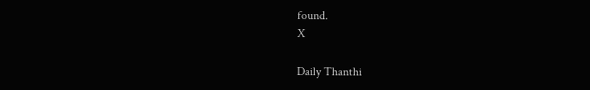found.
X

Daily Thanthi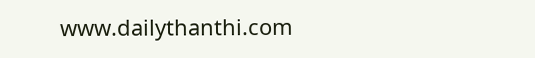www.dailythanthi.com